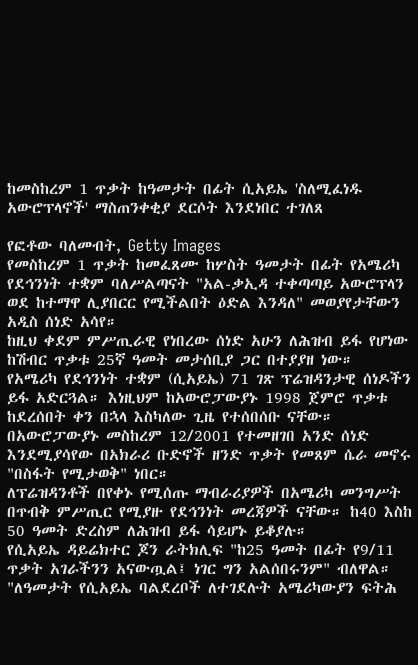ከመስከረም 1 ጥቃት ከዓመታት በፊት ሲአይኤ 'ስለሚፈነዱ አውሮፕላኖች' ማስጠንቀቂያ ደርሶት እንደነበር ተገለጸ

የፎቶው ባለመብት, Getty Images
የመስከረም 1 ጥቃት ከመፈጸሙ ከሦስት ዓመታት በፊት የአሜሪካ የደኅንነት ተቋም ባለሥልጣናት "አል-ቃኢዳ ተቀጣጣይ አውሮፕላን ወደ ከተማዋ ሊያበርር የሚችልበት ዕድል እንዳለ" መወያየታቸውን አዲስ ሰነድ አሳየ።
ከዚህ ቀደም ምሥጢራዊ የነበረው ሰነድ አሁን ለሕዝብ ይፋ የሆነው ከሽብር ጥቃቱ 25ኛ ዓመት መታሰቢያ ጋር በተያያዘ ነው።
የአሜሪካ የደኅንነት ተቋም (ሲአይኤ) 71 ገጽ ፕሬዝዳንታዊ ሰነዶችን ይፋ አድርጓል። እነዚህም ከአውሮፓውያኑ 1998 ጀምሮ ጥቃቱ ከደረሰበት ቀን በኋላ እስካለው ጊዜ የተሰበሰቡ ናቸው።
በአውሮፓውያኑ መስከረም 12/2001 የተመዘገበ አንድ ሰነድ እንደሚያሳየው በአክራሪ ቡድኖች ዘንድ ጥቃት የመጸም ሴራ መኖሩ "በስፋት የሚታወቅ" ነበር።
ለፕሬዝዳንቶች በየቀኑ የሚሰጡ ማብራሪያዎች በአሜሪካ መንግሥት በጥብቅ ምሥጢር የሚያዙ የደኅንነት መረጃዎች ናቸው። ከ40 እስከ 50 ዓመት ድረስም ለሕዝብ ይፋ ሳይሆኑ ይቆያሉ።
የሲአይኤ ዳይሬክተር ጆን ራትክሊፍ "ከ25 ዓመት በፊት የ9/11 ጥቃት አገራችንን አናውጧል፤ ነገር ግን አልሰበሩንም" ብለዋል።
"ለዓመታት የሲአይኤ ባልደረቦች ለተገደሉት አሜሪካውያን ፍትሕ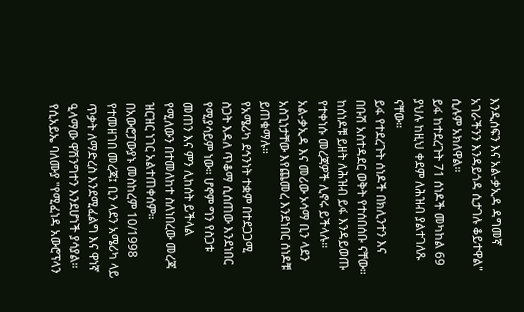እንዲሰፍን እና አል-ቃኢዳ ዳግመኛ አገራችንን እንዳይጎዳ ሲታገሉ ቆይተዋል" ሲሉም አክለዋል።
ይፋ ከተደረጉት 71 ሰነዶች መካከል 69 ያህሉ ከዚህ ቀደም ለሕዝብ ያልተገለጹ ናቸው።
ይፋ የተደረጉት ሰነዶች በክሊንተን እና በቡሽ አስተዳደር ወቅት የተሰበሰቡ ናቸው። ከሰነዶቹ ይዘት ለሕዝብ ይፋ እንዳይወጡ የተቀነሱ መረጃዎች ሊኖሩ ይችላሉ።
አል-ቃኢዳ እና መሪው ኦሳማ ቢን ላደን አስጊነታቸው እየጨመረ እንደነበር ሰነዶቹ ይጠቁማሉ።
የአሜሪካ ደኅንነት ተቋም በተደጋጋሚ ስጋት እዳለ ጥቆማ ሲሰጠው እንደነበር የሚያሳይም ነው። ሆኖም ግን የስጋቱ መጠን እና ምን ሊከሰት ይችላል የሚለውን በተመለከተ ስለነበረው መረጃ ዝርዝር ነገር አልተጠቀሰም።
በአውሮፓውያኑ መስከረም 10/1998 የተመዘገበ መረጃ፤ ቢን ላደን አሜሪካ ላይ ጥቃት ለማድረስ እንደሚፈልግ እና ዋነኛ ዒላማው ዋሽንግተን እንደሆነች ያሳያል።
የሲአይኤ ባለሙያ "የሚፈነዳ አውሮፕላን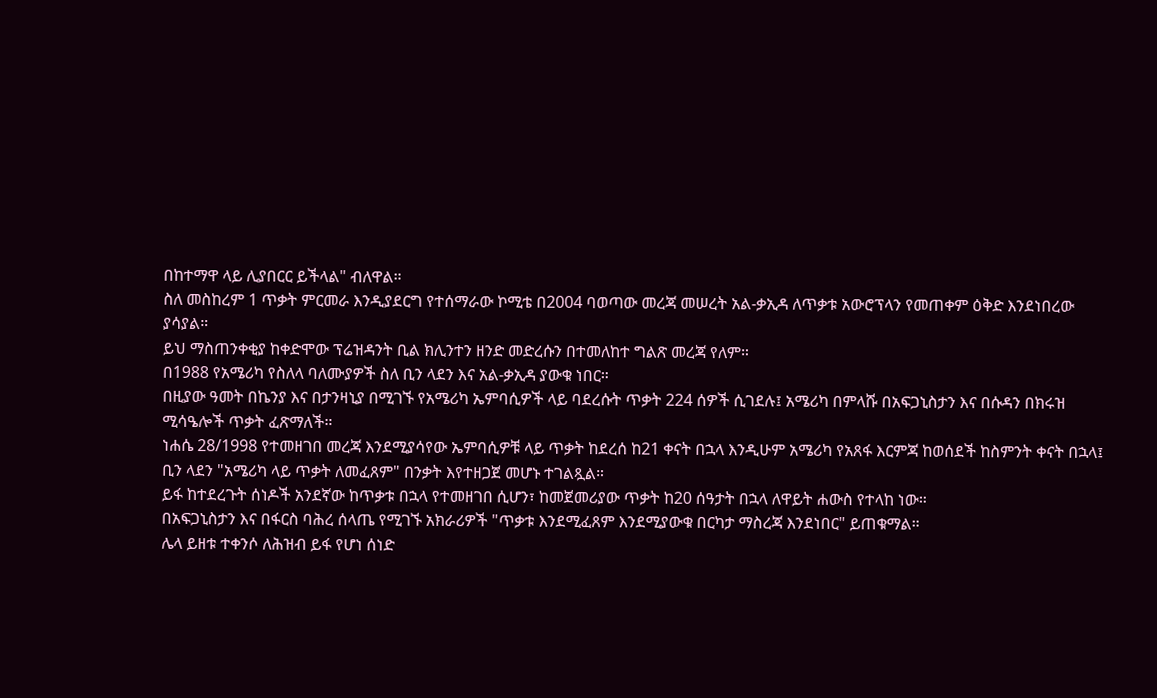በከተማዋ ላይ ሊያበርር ይችላል" ብለዋል።
ስለ መስከረም 1 ጥቃት ምርመራ እንዲያደርግ የተሰማራው ኮሚቴ በ2004 ባወጣው መረጃ መሠረት አል-ቃኢዳ ለጥቃቱ አውሮፕላን የመጠቀም ዕቅድ እንደነበረው ያሳያል።
ይህ ማስጠንቀቂያ ከቀድሞው ፕሬዝዳንት ቢል ክሊንተን ዘንድ መድረሱን በተመለከተ ግልጽ መረጃ የለም።
በ1988 የአሜሪካ የስለላ ባለሙያዎች ስለ ቢን ላደን እና አል-ቃኢዳ ያውቁ ነበር።
በዚያው ዓመት በኬንያ እና በታንዛኒያ በሚገኙ የአሜሪካ ኤምባሲዎች ላይ ባደረሱት ጥቃት 224 ሰዎች ሲገደሉ፤ አሜሪካ በምላሹ በአፍጋኒስታን እና በሱዳን በክሩዝ ሚሳዔሎች ጥቃት ፈጽማለች።
ነሐሴ 28/1998 የተመዘገበ መረጃ እንደሚያሳየው ኤምባሲዎቹ ላይ ጥቃት ከደረሰ ከ21 ቀናት በኋላ እንዲሁም አሜሪካ የአጸፋ እርምጃ ከወሰደች ከስምንት ቀናት በኋላ፤ ቢን ላደን "አሜሪካ ላይ ጥቃት ለመፈጸም" በንቃት እየተዘጋጀ መሆኑ ተገልጿል።
ይፋ ከተደረጉት ሰነዶች አንደኛው ከጥቃቱ በኋላ የተመዘገበ ሲሆን፣ ከመጀመሪያው ጥቃት ከ20 ሰዓታት በኋላ ለዋይት ሐውስ የተላከ ነው።
በአፍጋኒስታን እና በፋርስ ባሕረ ሰላጤ የሚገኙ አክራሪዎች "ጥቃቱ እንደሚፈጸም እንደሚያውቁ በርካታ ማስረጃ እንደነበር" ይጠቁማል።
ሌላ ይዘቱ ተቀንሶ ለሕዝብ ይፋ የሆነ ሰነድ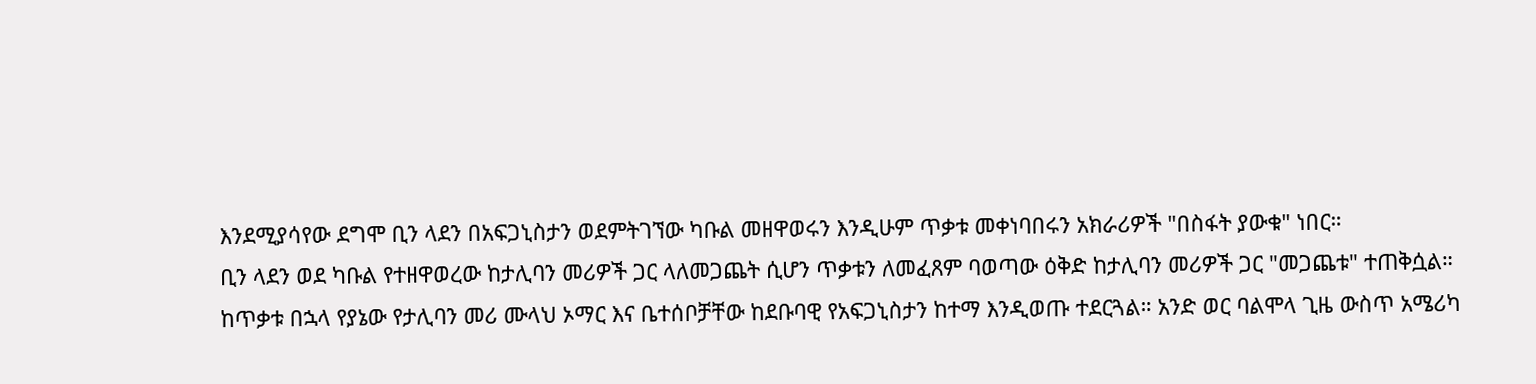እንደሚያሳየው ደግሞ ቢን ላደን በአፍጋኒስታን ወደምትገኘው ካቡል መዘዋወሩን እንዲሁም ጥቃቱ መቀነባበሩን አክራሪዎች "በስፋት ያውቁ" ነበር።
ቢን ላደን ወደ ካቡል የተዘዋወረው ከታሊባን መሪዎች ጋር ላለመጋጨት ሲሆን ጥቃቱን ለመፈጸም ባወጣው ዕቅድ ከታሊባን መሪዎች ጋር "መጋጨቱ" ተጠቅሷል።
ከጥቃቱ በኋላ የያኔው የታሊባን መሪ ሙላህ ኦማር እና ቤተሰቦቻቸው ከደቡባዊ የአፍጋኒስታን ከተማ እንዲወጡ ተደርጓል። አንድ ወር ባልሞላ ጊዜ ውስጥ አሜሪካ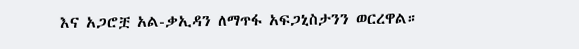እና አጋሮቿ አል-ቃኢዳን ለማጥፋ አፍጋኒስታንን ወርረዋል።